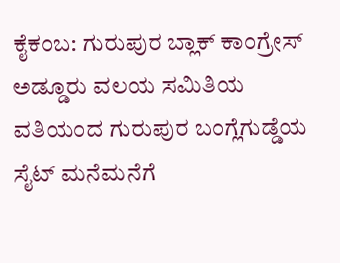ಕೈಕಂಬ: ಗುರುಪುರ ಬ್ಲಾಕ್ ಕಾಂಗ್ರೇಸ್ ಅಡ್ಡೂರು ವಲಯ ಸಮಿತಿಯ ವತಿಯಂದ ಗುರುಪುರ ಬಂಗ್ಲೆಗುಡ್ಡೆಯ ಸೈಟ್ ಮನೆಮನೆಗೆ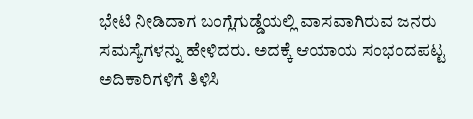ಭೇಟಿ ನೀಡಿದಾಗ ಬಂಗ್ಲೆಗುಡ್ಡೆಯಲ್ಲಿ ವಾಸವಾಗಿರುವ ಜನರು ಸಮಸ್ಯೆಗಳನ್ನು ಹೇಳಿದರು. ಅದಕ್ಕೆ ಆಯಾಯ ಸಂಭಂದಪಟ್ಟ ಅದಿಕಾರಿಗಳಿಗೆ ತಿಳಿಸಿ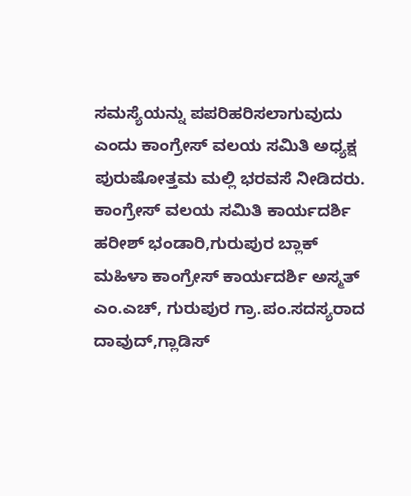ಸಮಸ್ಯೆಯನ್ನು ಪಪರಿಹರಿಸಲಾಗುವುದು ಎಂದು ಕಾಂಗ್ರೇಸ್ ವಲಯ ಸಮಿತಿ ಅಧ್ಯಕ್ಷ ಪುರುಷೋತ್ತಮ ಮಲ್ಲಿ ಭರವಸೆ ನೀಡಿದರು.
ಕಾಂಗ್ರೇಸ್ ವಲಯ ಸಮಿತಿ ಕಾರ್ಯದರ್ಶಿ ಹರೀಶ್ ಭಂಡಾರಿ,ಗುರುಪುರ ಬ್ಲಾಕ್ ಮಹಿಳಾ ಕಾಂಗ್ರೇಸ್ ಕಾರ್ಯದರ್ಶಿ ಅಸ್ಮತ್ ಎಂ.ಎಚ್, ಗುರುಪುರ ಗ್ರಾ.ಪಂ.ಸದಸ್ಯರಾದ ದಾವುದ್,ಗ್ಲಾಡಿಸ್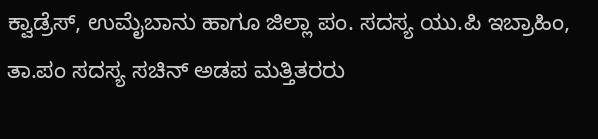ಕ್ವಾಡ್ರೆಸ್, ಉಮೈಬಾನು ಹಾಗೂ ಜಿಲ್ಲಾ ಪಂ. ಸದಸ್ಯ ಯು.ಪಿ ಇಬ್ರಾಹಿಂ, ತಾ.ಪಂ ಸದಸ್ಯ ಸಚಿನ್ ಅಡಪ ಮತ್ತಿತರರು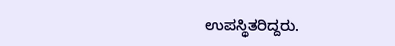ಉಪಸ್ಥಿತರಿದ್ದರು.